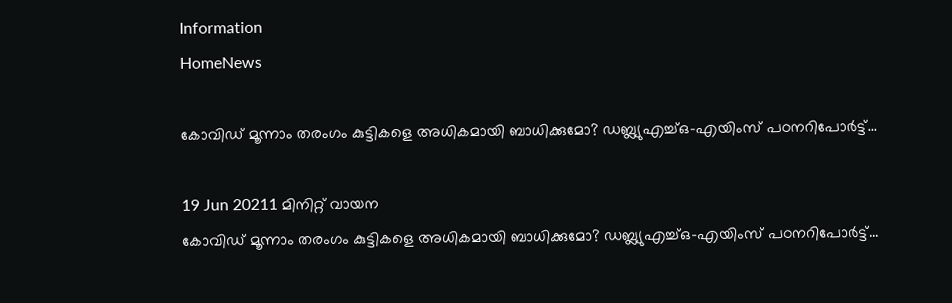Information
HomeNews

കോവിഡ് മൂന്നാം തരംഗം കുട്ടികളെ അധികമായി ബാധിക്കുമോ? ഡബ്ല്യുഎച്ച്ഒ-എയിംസ് പഠനറിപോര്‍ട്ട്...

19 Jun 20211 മിനിറ്റ് വായന
കോവിഡ് മൂന്നാം തരംഗം കുട്ടികളെ അധികമായി ബാധിക്കുമോ? ഡബ്ല്യുഎച്ച്ഒ-എയിംസ് പഠനറിപോര്‍ട്ട്...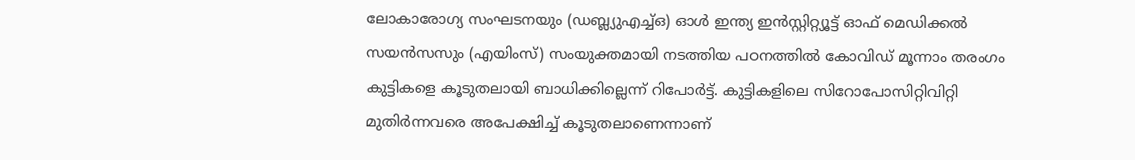ലോകാരോഗ്യ സംഘടനയും (ഡബ്ല്യുഎച്ച്ഒ) ഓള്‍ ഇന്ത്യ ഇന്‍സ്റ്റിറ്റ്യൂട്ട് ഓഫ് മെഡിക്കല്‍ സയന്‍സസും (എയിംസ്) സംയുക്തമായി നടത്തിയ പഠനത്തില്‍ കോവിഡ് മൂന്നാം തരംഗം കുട്ടികളെ കൂടുതലായി ബാധിക്കില്ലെന്ന് റിപോര്‍ട്ട്. കുട്ടികളിലെ സിറോപോസിറ്റിവിറ്റി മുതിര്‍ന്നവരെ അപേക്ഷിച്ച് കൂടുതലാണെന്നാണ്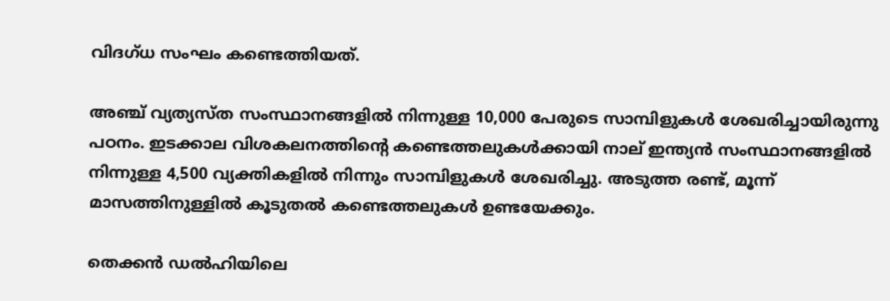വിദഗ്ധ സംഘം കണ്ടെത്തിയത്.

അഞ്ച് വ്യത്യസ്ത സംസ്ഥാനങ്ങളില്‍ നിന്നുള്ള 10,000 പേരുടെ സാമ്പിളുകള്‍ ശേഖരിച്ചായിരുന്നു പഠനം. ഇടക്കാല വിശകലനത്തിന്റെ കണ്ടെത്തലുകള്‍ക്കായി നാല് ഇന്ത്യന്‍ സംസ്ഥാനങ്ങളില്‍ നിന്നുള്ള 4,500 വ്യക്തികളില്‍ നിന്നും സാമ്പിളുകള്‍ ശേഖരിച്ചു. അടുത്ത രണ്ട്, മൂന്ന് മാസത്തിനുള്ളില്‍ കൂടുതല്‍ കണ്ടെത്തലുകള്‍ ഉണ്ടയേക്കും.

തെക്കന്‍ ഡല്‍ഹിയിലെ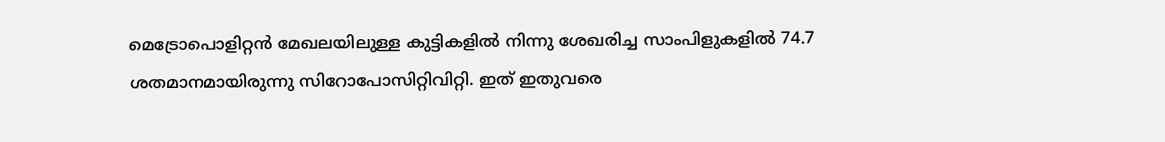മെട്രോപൊളിറ്റന്‍ മേഖലയിലുള്ള കുട്ടികളില്‍ നിന്നു ശേഖരിച്ച സാംപിളുകളില്‍ 74.7 ശതമാനമായിരുന്നു സിറോപോസിറ്റിവിറ്റി. ഇത് ഇതുവരെ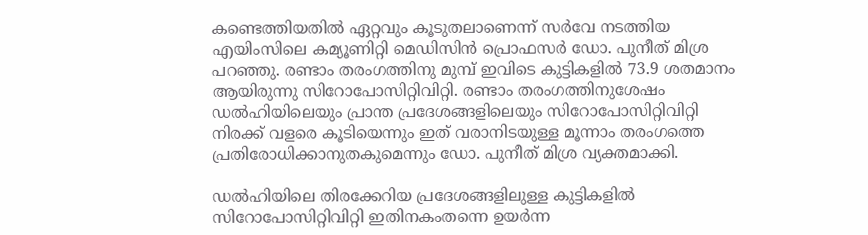കണ്ടെത്തിയതില്‍ ഏറ്റവും കൂടുതലാണെന്ന് സര്‍വേ നടത്തിയ എയിംസിലെ കമ്യൂണിറ്റി മെഡിസിന്‍ പ്രൊഫസര്‍ ഡോ. പുനീത് മിശ്ര പറഞ്ഞു. രണ്ടാം തരംഗത്തിനു മുമ്പ് ഇവിടെ കുട്ടികളില്‍ 73.9 ശതമാനം ആയിരുന്നു സിറോപോസിറ്റിവിറ്റി. രണ്ടാം തരംഗത്തിനുശേഷം ഡല്‍ഹിയിലെയും പ്രാന്ത പ്രദേശങ്ങളിലെയും സിറോപോസിറ്റിവിറ്റി നിരക്ക് വളരെ കൂടിയെന്നും ഇത് വരാനിടയുള്ള മൂന്നാം തരംഗത്തെ പ്രതിരോധിക്കാനുതകുമെന്നും ഡോ. പുനീത് മിശ്ര വ്യക്തമാക്കി.

ഡല്‍ഹിയിലെ തിരക്കേറിയ പ്രദേശങ്ങളിലുള്ള കുട്ടികളില്‍ സിറോപോസിറ്റിവിറ്റി ഇതിനകംതന്നെ ഉയര്‍ന്ന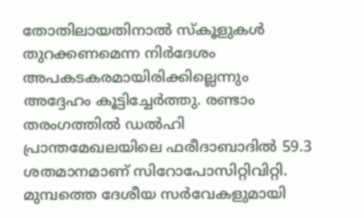തോതിലായതിനാല്‍ സ്‌കൂളുകള്‍ തുറക്കണമെന്ന നിര്‍ദേശം അപകടകരമായിരിക്കില്ലെന്നും അദ്ദേഹം കൂട്ടിച്ചേര്‍ത്തു. രണ്ടാം തരംഗത്തില്‍ ഡല്‍ഹി പ്രാന്തമേഖലയിലെ ഫരീദാബാദില്‍ 59.3 ശതമാനമാണ് സിറോപോസിറ്റിവിറ്റി. മുമ്പത്തെ ദേശീയ സര്‍വേകളുമായി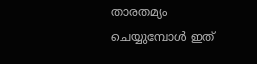താരതമ്യം ചെയ്യുമ്പോള്‍ ഇത്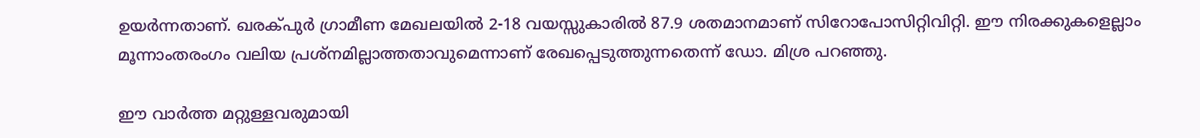ഉയര്‍ന്നതാണ്. ഖരക്പുര്‍ ഗ്രാമീണ മേഖലയില്‍ 2-18 വയസ്സുകാരില്‍ 87.9 ശതമാനമാണ് സിറോപോസിറ്റിവിറ്റി. ഈ നിരക്കുകളെല്ലാം മൂന്നാംതരംഗം വലിയ പ്രശ്‌നമില്ലാത്തതാവുമെന്നാണ് രേഖപ്പെടുത്തുന്നതെന്ന് ഡോ. മിശ്ര പറഞ്ഞു.

ഈ വാർത്ത മറ്റുള്ളവരുമായി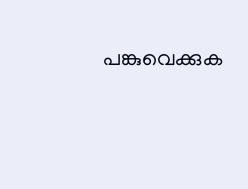പങ്കുവെക്കുക